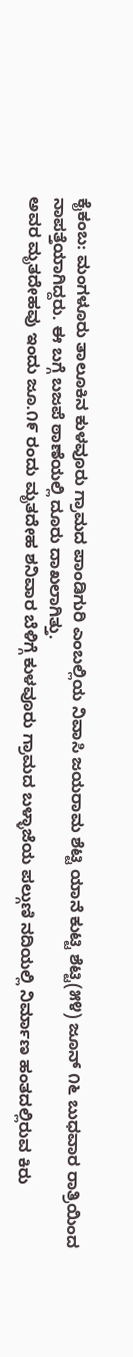ಕೈಕಂಬ: ಮಂಗಳೂರು ತಾಲೂಕಿನ ಕುಳವೂರು ಗ್ರಾಮದ ಪಾಂಡಿಗುರಿ ಎಂಬಲ್ಲಿಯ ನಿವಾಸಿ ಜಯರಾಮ ಶೆಟ್ಟಿ ಯಾನೆ ಕುಟ್ಟಿ ಶೆಟ್ಟಿ(೫೪) ಜೂನ್ ೧೬ ಬುಧವಾರ ರಾತ್ರಿಯಿಂದ ನಾಪತ್ತೆಯಾಗಿದ್ದರು. ಈ ಬಗ್ಗೆ ಬಜಪೆ ಠಾಣೆಯಲ್ಲಿ ದೂರು ದಾಖಲಾಗಿತ್ತು.
ಅವರ ಮೃತದೇಹವು ಇಂದು ಜೂ.೧೯ ರಂದು ಮೃತದೇಹ ಶನಿವಾರ ಬೆಳಿಗ್ಗೆ ಕುಳವೂರು ಗ್ರಾಮದ ಬಳ್ಳಾಜೆಯ ಪಲ್ಗುಣಿ ನದಿಯಲ್ಲಿ ನಿರ್ಮಾಣ ಹಂತದಲ್ಲಿರುವ ಕಿರು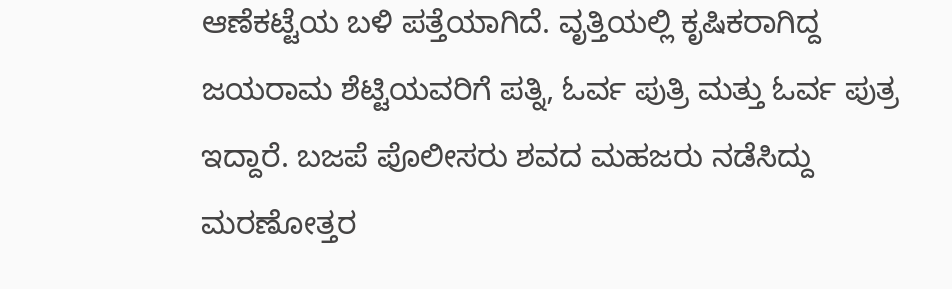ಆಣೆಕಟ್ಟೆಯ ಬಳಿ ಪತ್ತೆಯಾಗಿದೆ. ವೃತ್ತಿಯಲ್ಲಿ ಕೃಷಿಕರಾಗಿದ್ದ ಜಯರಾಮ ಶೆಟ್ಟಿಯವರಿಗೆ ಪತ್ನಿ, ಓರ್ವ ಪುತ್ರಿ ಮತ್ತು ಓರ್ವ ಪುತ್ರ ಇದ್ದಾರೆ. ಬಜಪೆ ಪೊಲೀಸರು ಶವದ ಮಹಜರು ನಡೆಸಿದ್ದು ಮರಣೋತ್ತರ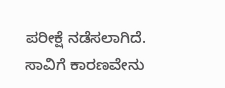ಪರೀಕ್ಷೆ ನಡೆಸಲಾಗಿದೆ. ಸಾವಿಗೆ ಕಾರಣವೇನು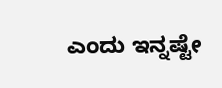ಎಂದು ಇನ್ನಷ್ಟೇ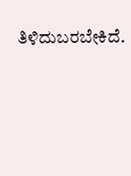ತಿಳಿದುಬರಬೇಕಿದೆ.